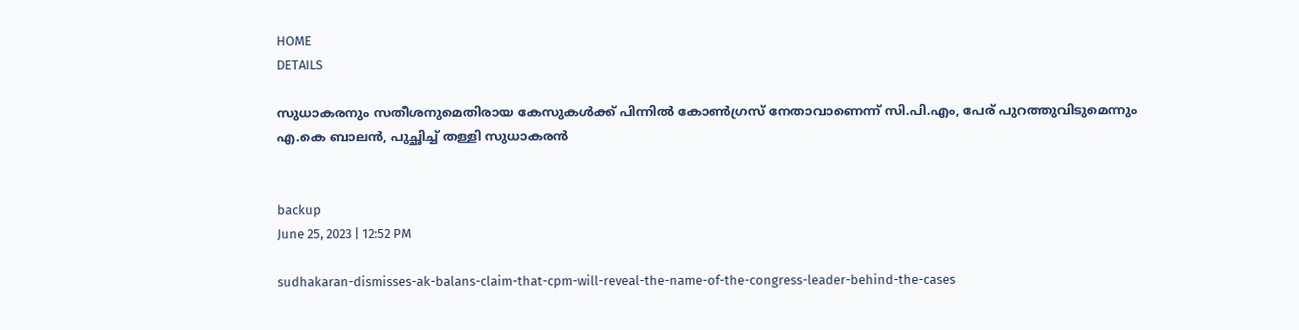HOME
DETAILS

സുധാകരനും സതീശനുമെതിരായ കേസുകള്‍ക്ക് പിന്നില്‍ കോണ്‍ഗ്രസ് നേതാവാണെന്ന് സി.പി.എം, പേര് പുറത്തുവിടുമെന്നും എ.കെ ബാലന്‍, പുച്ഛിച്ച് തള്ളി സുധാകരന്‍


backup
June 25, 2023 | 12:52 PM

sudhakaran-dismisses-ak-balans-claim-that-cpm-will-reveal-the-name-of-the-congress-leader-behind-the-cases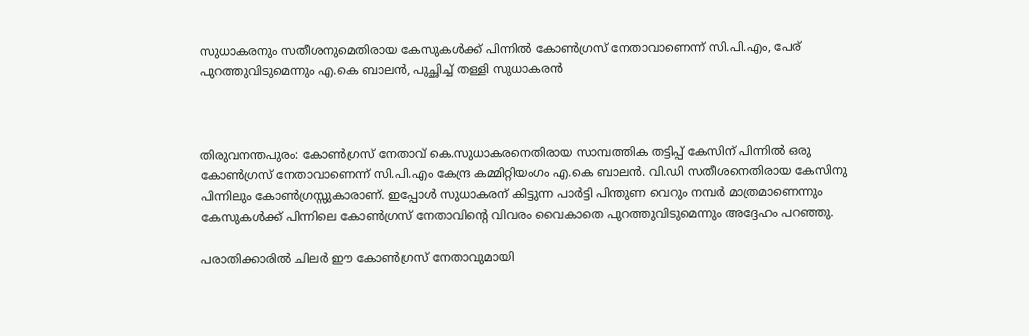സുധാകരനും സതീശനുമെതിരായ കേസുകള്‍ക്ക് പിന്നില്‍ കോണ്‍ഗ്രസ് നേതാവാണെന്ന് സി.പി.എം, പേര് പുറത്തുവിടുമെന്നും എ.കെ ബാലന്‍, പുച്ഛിച്ച് തള്ളി സുധാകരന്‍



തിരുവനന്തപുരം: കോണ്‍ഗ്രസ് നേതാവ് കെ.സുധാകരനെതിരായ സാമ്പത്തിക തട്ടിപ്പ് കേസിന് പിന്നില്‍ ഒരു കോണ്‍ഗ്രസ് നേതാവാണെന്ന് സി.പി.എം കേന്ദ്ര കമ്മിറ്റിയംഗം എ.കെ ബാലന്‍. വി.ഡി സതീശനെതിരായ കേസിനു പിന്നിലും കോണ്‍ഗ്രസ്സുകാരാണ്. ഇപ്പോള്‍ സുധാകരന് കിട്ടുന്ന പാര്‍ട്ടി പിന്തുണ വെറും നമ്പര്‍ മാത്രമാണെന്നും കേസുകള്‍ക്ക് പിന്നിലെ കോണ്‍ഗ്രസ് നേതാവിന്റെ വിവരം വൈകാതെ പുറത്തുവിടുമെന്നും അദ്ദേഹം പറഞ്ഞു.

പരാതിക്കാരില്‍ ചിലര്‍ ഈ കോണ്‍ഗ്രസ് നേതാവുമായി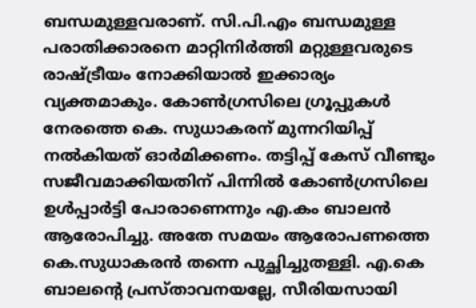ബന്ധമുള്ളവരാണ്. സി.പി.എം ബന്ധമുള്ള പരാതിക്കാരനെ മാറ്റിനിര്‍ത്തി മറ്റുള്ളവരുടെ രാഷ്ട്രീയം നോക്കിയാല്‍ ഇക്കാര്യം വ്യക്തമാകും. കോണ്‍ഗ്രസിലെ ഗ്രൂപ്പുകള്‍ നേരത്തെ കെ. സുധാകരന് മുന്നറിയിപ്പ് നല്‍കിയത് ഓര്‍മിക്കണം. തട്ടിപ്പ് കേസ് വീണ്ടും സജീവമാക്കിയതിന് പിന്നില്‍ കോണ്‍ഗ്രസിലെ ഉള്‍പ്പാര്‍ട്ടി പോരാണെന്നും എ.കം ബാലന്‍ ആരോപിച്ചു. അതേ സമയം ആരോപണത്തെ കെ.സുധാകരന്‍ തന്നെ പുച്ഛിച്ചുതള്ളി. എ.കെ ബാലന്റെ പ്രസ്താവനയല്ലേ, സീരിയസായി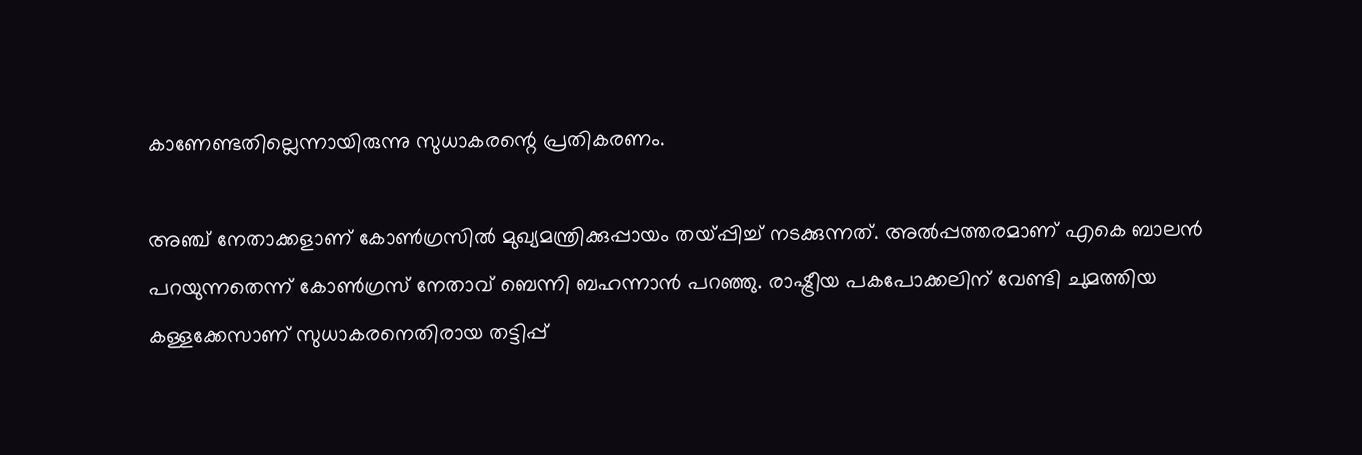കാണേണ്ടതില്ലെന്നായിരുന്നു സുധാകരന്റെ പ്രതികരണം.

അഞ്ച് നേതാക്കളാണ് കോണ്‍ഗ്രസില്‍ മുഖ്യമന്ത്രിക്കുപ്പായം തയ്പ്പിച്ച് നടക്കുന്നത്. അല്‍പ്പത്തരമാണ് എകെ ബാലന്‍ പറയുന്നതെന്ന് കോണ്‍ഗ്രസ് നേതാവ് ബെന്നി ബഹന്നാന്‍ പറഞ്ഞു. രാഷ്ട്രീയ പകപോക്കലിന് വേണ്ടി ചുമത്തിയ കള്ളക്കേസാണ് സുധാകരനെതിരായ തട്ടിപ്പ്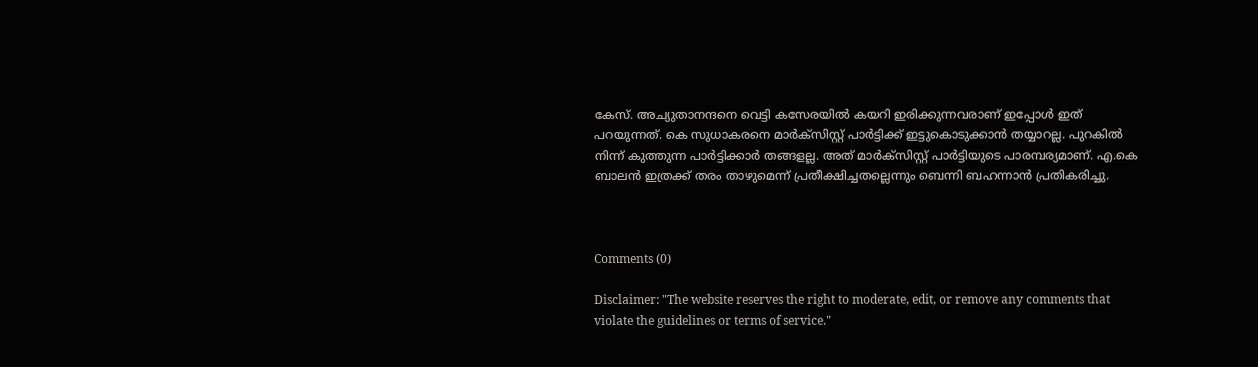കേസ്. അച്യുതാനന്ദനെ വെട്ടി കസേരയില്‍ കയറി ഇരിക്കുന്നവരാണ് ഇപ്പോള്‍ ഇത് പറയുന്നത്. കെ സുധാകരനെ മാര്‍ക്‌സിസ്റ്റ് പാര്‍ട്ടിക്ക് ഇട്ടുകൊടുക്കാന്‍ തയ്യാറല്ല. പുറകില്‍ നിന്ന് കുത്തുന്ന പാര്‍ട്ടിക്കാര്‍ തങ്ങളല്ല. അത് മാര്‍ക്‌സിസ്റ്റ് പാര്‍ട്ടിയുടെ പാരമ്പര്യമാണ്. എ.കെ ബാലന്‍ ഇത്രക്ക് തരം താഴുമെന്ന് പ്രതീക്ഷിച്ചതല്ലെന്നും ബെന്നി ബഹന്നാന്‍ പ്രതികരിച്ചു.



Comments (0)

Disclaimer: "The website reserves the right to moderate, edit, or remove any comments that violate the guidelines or terms of service."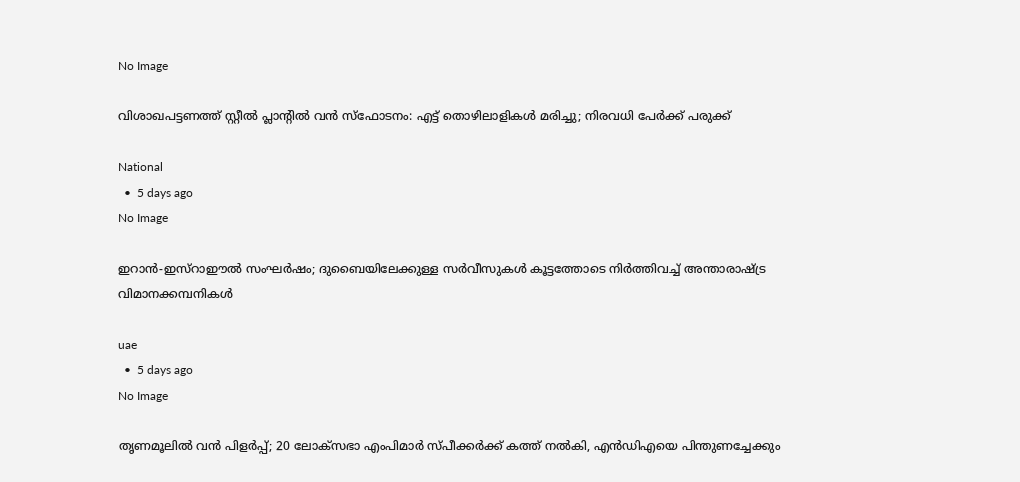No Image

വിശാഖപട്ടണത്ത് സ്റ്റീൽ പ്ലാന്റിൽ വൻ സ്ഫോടനം: എട്ട് തൊഴിലാളികൾ മരിച്ചു; നിരവധി പേർക്ക് പരുക്ക്

National
  •  5 days ago
No Image

ഇറാൻ-ഇസ്റാഈൽ സംഘർഷം; ദുബൈയിലേക്കുള്ള സർവീസുകൾ കൂട്ടത്തോടെ നിർത്തിവച്ച് അന്താരാഷ്ട്ര വിമാനക്കമ്പനികൾ

uae
  •  5 days ago
No Image

തൃണമൂലിൽ വൻ പിളർപ്പ്; 20 ലോക്‌സഭാ എംപിമാർ സ്പീക്കർക്ക് കത്ത് നൽകി, എൻഡിഎയെ പിന്തുണച്ചേക്കും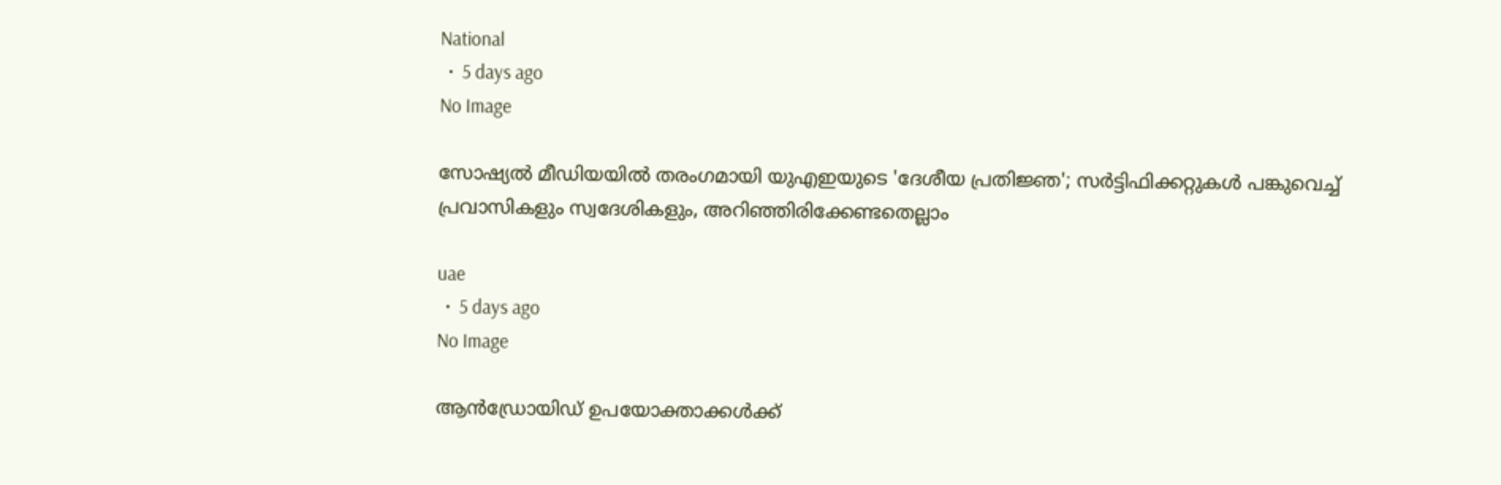National
  •  5 days ago
No Image

സോഷ്യൽ മീഡിയയിൽ തരംഗമായി യുഎഇയുടെ 'ദേശീയ പ്രതിജ്ഞ'; സർട്ടിഫിക്കറ്റുകൾ പങ്കുവെച്ച് പ്രവാസികളും സ്വദേശികളും, അറിഞ്ഞിരിക്കേണ്ടതെല്ലാം

uae
  •  5 days ago
No Image

ആന്‍ഡ്രോയിഡ് ഉപയോക്താക്കള്‍ക്ക്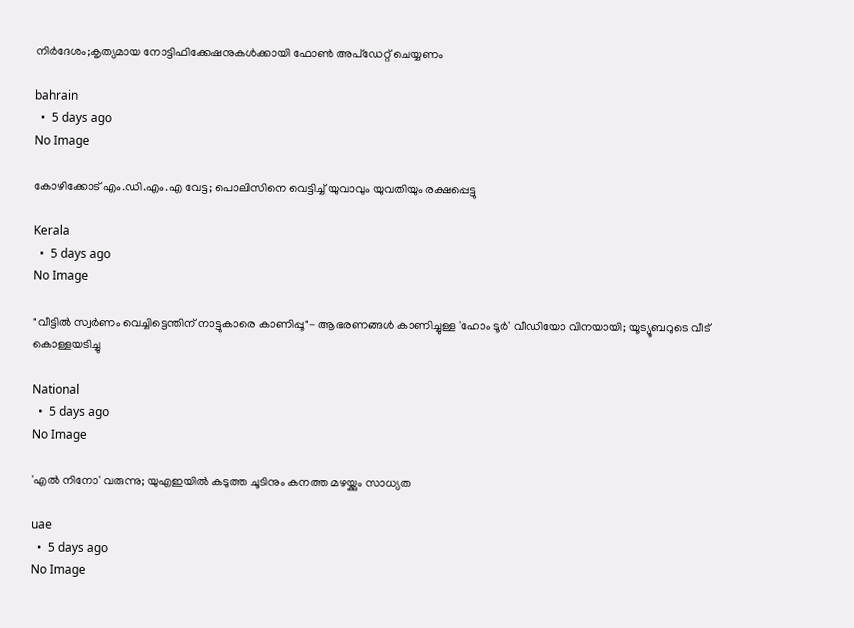നിര്‍ദേശം;കൃത്യമായ നോട്ടിഫിക്കേഷനുകള്‍ക്കായി ഫോണ്‍ അപ്‌ഡേറ്റ് ചെയ്യണം

bahrain
  •  5 days ago
No Image

കോഴിക്കോട് എം.ഡി.എം.എ വേട്ട; പൊലിസിനെ വെട്ടിച്ച് യുവാവും യുവതിയും രക്ഷപ്പെട്ടു

Kerala
  •  5 days ago
No Image

"വീട്ടിൽ സ്വർണം വെച്ചിട്ടെന്തിന് നാട്ടുകാരെ കാണിപ്പൂ"- ആഭരണങ്ങൾ കാണിച്ചുള്ള 'ഹോം ടൂർ' വീഡിയോ വിനയായി; യൂട്യൂബറുടെ വീട് കൊള്ളയടിച്ചു

National
  •  5 days ago
No Image

'എൽ നിനോ' വരുന്നു; യുഎഇയിൽ കടുത്ത ചൂടിനും കനത്ത മഴയ്ക്കും സാധ്യത

uae
  •  5 days ago
No Image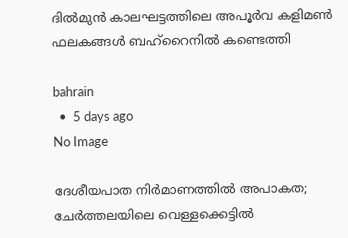ദില്‍മുന്‍ കാലഘട്ടത്തിലെ അപൂര്‍വ കളിമണ്‍ ഫലകങ്ങള്‍ ബഹ്‌റൈനില്‍ കണ്ടെത്തി

bahrain
  •  5 days ago
No Image

ദേശീയപാത നിര്‍മാണത്തില്‍ അപാകത; ചേര്‍ത്തലയിലെ വെള്ളക്കെട്ടില്‍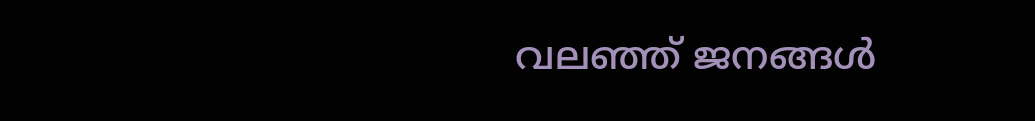വലഞ്ഞ് ജനങ്ങള്‍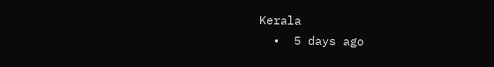Kerala
  •  5 days ago